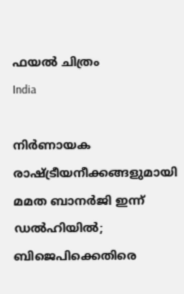ഫയല്‍ ചിത്രം
India

നിര്‍ണായക രാഷ്ട്രീയനീക്കങ്ങളുമായി മമത ബാനര്‍ജി ഇന്ന് ഡല്‍ഹിയില്‍; ബിജെപിക്കെതിരെ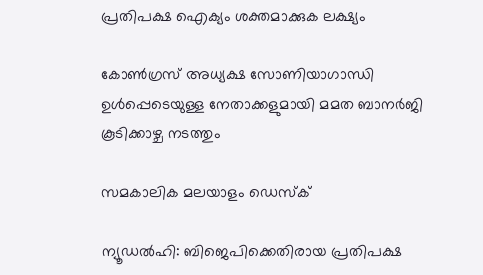പ്രതിപക്ഷ ഐക്യം ശക്തമാക്കുക ലക്ഷ്യം

കോണ്‍ഗ്രസ് അധ്യക്ഷ സോണിയാഗാന്ധി ഉള്‍പ്പെടെയുള്ള നേതാക്കളുമായി മമത ബാനര്‍ജി കൂടിക്കാഴ്ച നടത്തും

സമകാലിക മലയാളം ഡെസ്ക്

ന്യൂഡല്‍ഹി: ബിജെപിക്കെതിരായ പ്രതിപക്ഷ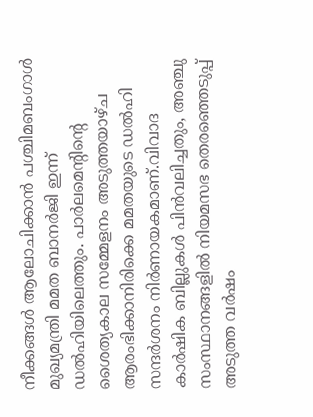നീക്കങ്ങള്‍ ആലോചിക്കാന്‍ പശ്ചിമബംഗാള്‍ മുഖ്യമന്ത്രി മമത ബാനര്‍ജി ഇന്ന് ഡല്‍ഹിയിലെത്തും. പാര്‍ലമെന്റിന്റെ ശൈത്യകാല സമ്മേളനം അടുത്തയാഴ്ച ആരംഭിക്കാനിരിക്കെ മമതയുടെ ഡല്‍ഹി സന്ദര്‍ശനം നിര്‍ണായകമാണ്.വിവാദ കാര്‍ഷിക ബില്ലുകള്‍ പിന്‍വലിച്ചതും, അഞ്ചു സംസ്ഥാനങ്ങളില്‍ നിയമസഭ തെരഞ്ഞെടുപ്പ് അടുത്ത വര്‍ഷം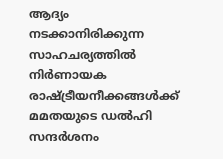ആദ്യം നടക്കാനിരിക്കുന്ന സാഹചര്യത്തില്‍ നിര്‍ണായക രാഷ്ട്രീയനീക്കങ്ങള്‍ക്ക് മമതയുടെ ഡല്‍ഹി സന്ദര്‍ശനം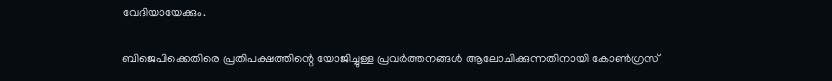വേദിയായേക്കും.

ബിജെപിക്കെതിരെ പ്രതിപക്ഷത്തിന്റെ യോജിച്ചുള്ള പ്രവര്‍ത്തനങ്ങള്‍ ആലോചിക്കുന്നതിനായി കോണ്‍ഗ്രസ്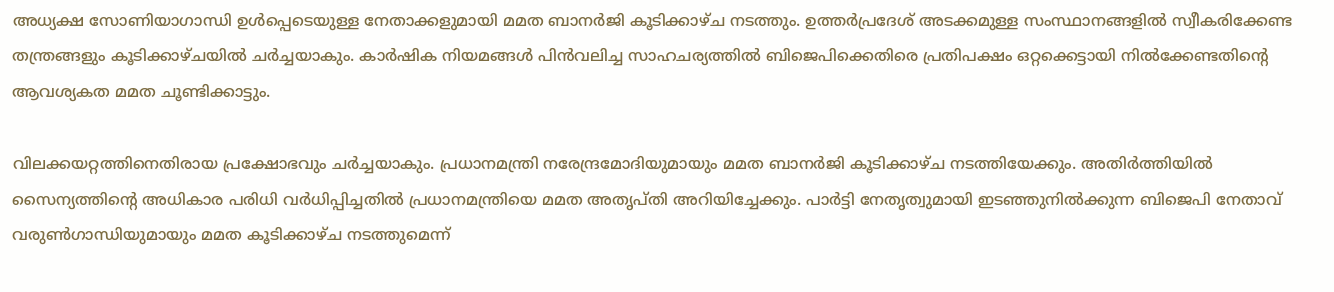അധ്യക്ഷ സോണിയാഗാന്ധി ഉള്‍പ്പെടെയുള്ള നേതാക്കളുമായി മമത ബാനര്‍ജി കൂടിക്കാഴ്ച നടത്തും. ഉത്തര്‍പ്രദേശ് അടക്കമുള്ള സംസ്ഥാനങ്ങളില്‍ സ്വീകരിക്കേണ്ട തന്ത്രങ്ങളും കൂടിക്കാഴ്ചയില്‍ ചര്‍ച്ചയാകും. കാര്‍ഷിക നിയമങ്ങള്‍ പിന്‍വലിച്ച സാഹചര്യത്തില്‍ ബിജെപിക്കെതിരെ പ്രതിപക്ഷം ഒറ്റക്കെട്ടായി നില്‍ക്കേണ്ടതിന്റെ ആവശ്യകത മമത ചൂണ്ടിക്കാട്ടും.

വിലക്കയറ്റത്തിനെതിരായ പ്രക്ഷോഭവും ചര്‍ച്ചയാകും. പ്രധാനമന്ത്രി നരേന്ദ്രമോദിയുമായും മമത ബാനര്‍ജി കൂടിക്കാഴ്ച നടത്തിയേക്കും. അതിര്‍ത്തിയില്‍ സൈന്യത്തിന്റെ അധികാര പരിധി വര്‍ധിപ്പിച്ചതില്‍ പ്രധാനമന്ത്രിയെ മമത അതൃപ്തി അറിയിച്ചേക്കും. പാര്‍ട്ടി നേതൃത്വുമായി ഇടഞ്ഞുനില്‍ക്കുന്ന ബിജെപി നേതാവ് വരുണ്‍ഗാന്ധിയുമായും മമത കൂടിക്കാഴ്ച നടത്തുമെന്ന്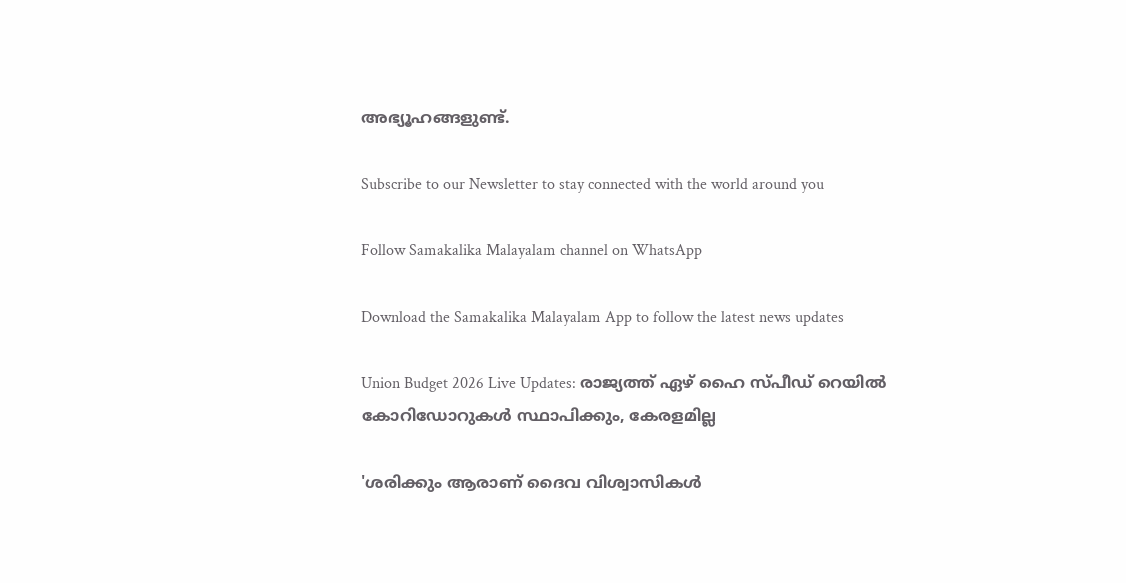അഭ്യൂഹങ്ങളുണ്ട്.

Subscribe to our Newsletter to stay connected with the world around you

Follow Samakalika Malayalam channel on WhatsApp

Download the Samakalika Malayalam App to follow the latest news updates

Union Budget 2026 Live Updates: രാജ്യത്ത് ഏഴ് ഹൈ സ്പീഡ് റെയില്‍ കോറിഡോറുകള്‍ സ്ഥാപിക്കും, കേരളമില്ല

'ശരിക്കും ആരാണ് ദൈവ വിശ്വാസികൾ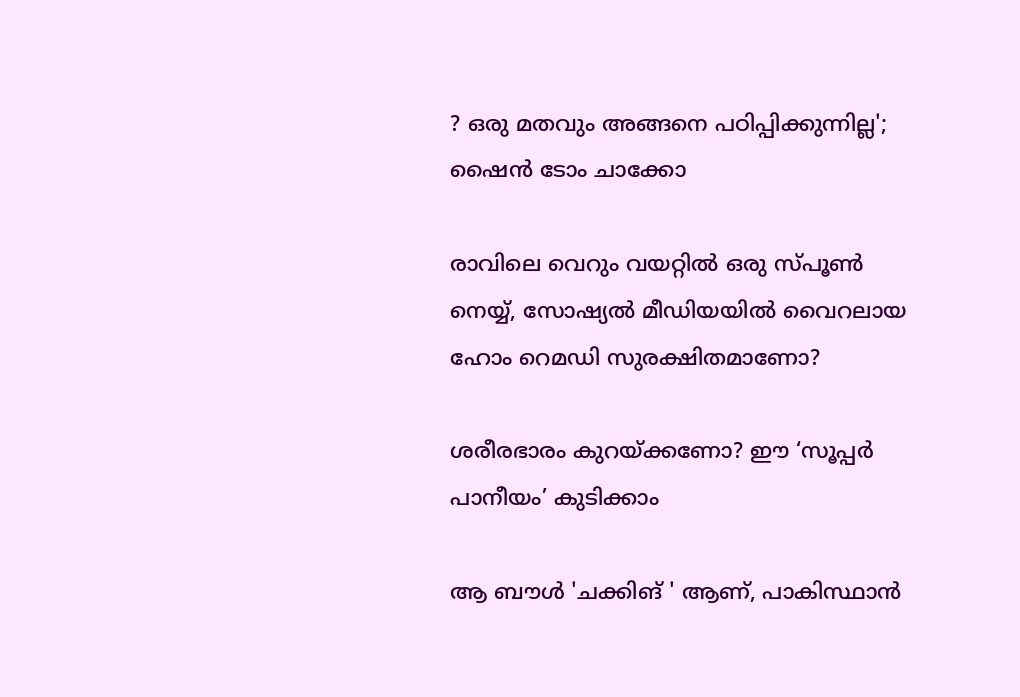? ഒരു മതവും അങ്ങനെ പഠിപ്പിക്കുന്നില്ല'; ഷൈൻ ടോം ചാക്കോ

രാവിലെ വെറും വയറ്റിൽ ഒരു സ്പൂൺ നെയ്യ്, സോഷ്യൽ മീഡിയയിൽ വൈറലായ ഹോം റെമഡി സുരക്ഷിതമാണോ?

ശരീരഭാരം കുറയ്ക്കണോ? ഈ ‘സൂപ്പർ പാനീയം’ കുടിക്കാം

ആ ബൗൾ 'ചക്കിങ് ' ആണ്, പാകിസ്ഥാൻ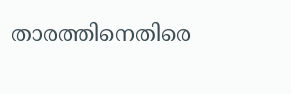താരത്തിനെതിരെ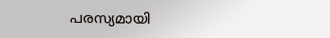പരസ്യമായി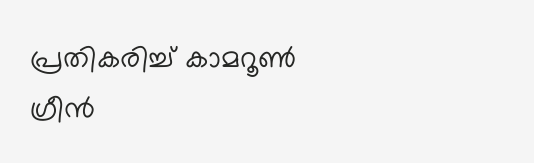പ്രതികരിച്ച് കാമറൂൺ ഗ്രീൻ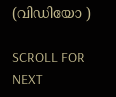(വിഡിയോ )

SCROLL FOR NEXT